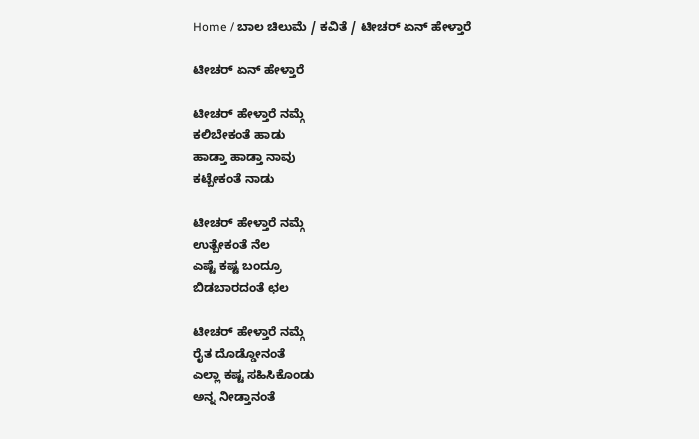Home / ಬಾಲ ಚಿಲುಮೆ / ಕವಿತೆ / ಟೀಚರ್ ಏನ್ ಹೇಳ್ತಾರೆ

ಟೀಚರ್ ಏನ್ ಹೇಳ್ತಾರೆ

ಟೀಚರ್ ಹೇಳ್ತಾರೆ ನಮ್ಗೆ
ಕಲಿಬೇಕಂತೆ ಹಾಡು
ಹಾಡ್ತಾ ಹಾಡ್ತಾ ನಾವು
ಕಟ್ಬೇಕಂತೆ ನಾಡು

ಟೀಚರ್ ಹೇಳ್ತಾರೆ ನಮ್ಗೆ
ಉತ್ಬೇಕಂತೆ ನೆಲ
ಎಷ್ಟೆ ಕಷ್ಟ ಬಂದ್ರೂ
ಬಿಡಬಾರದಂತೆ ಛಲ

ಟೀಚರ್ ಹೇಳ್ತಾರೆ ನಮ್ಗೆ
ರೈತ ದೊಡ್ಡೋನಂತೆ
ಎಲ್ಲಾ ಕಷ್ಟ ಸಹಿಸಿಕೊಂಡು
ಅನ್ನ ನೀಡ್ತಾನಂತೆ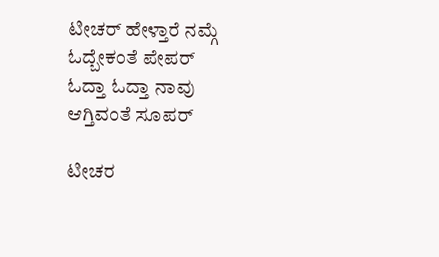ಟೀಚರ್ ಹೇಳ್ತಾರೆ ನಮ್ಗೆ
ಓದ್ಬೇಕಂತೆ ಪೇಪರ್
ಓದ್ತಾ ಓದ್ತಾ ನಾವು
ಆಗ್ತಿವಂತೆ ಸೂಪರ್

ಟೀಚರ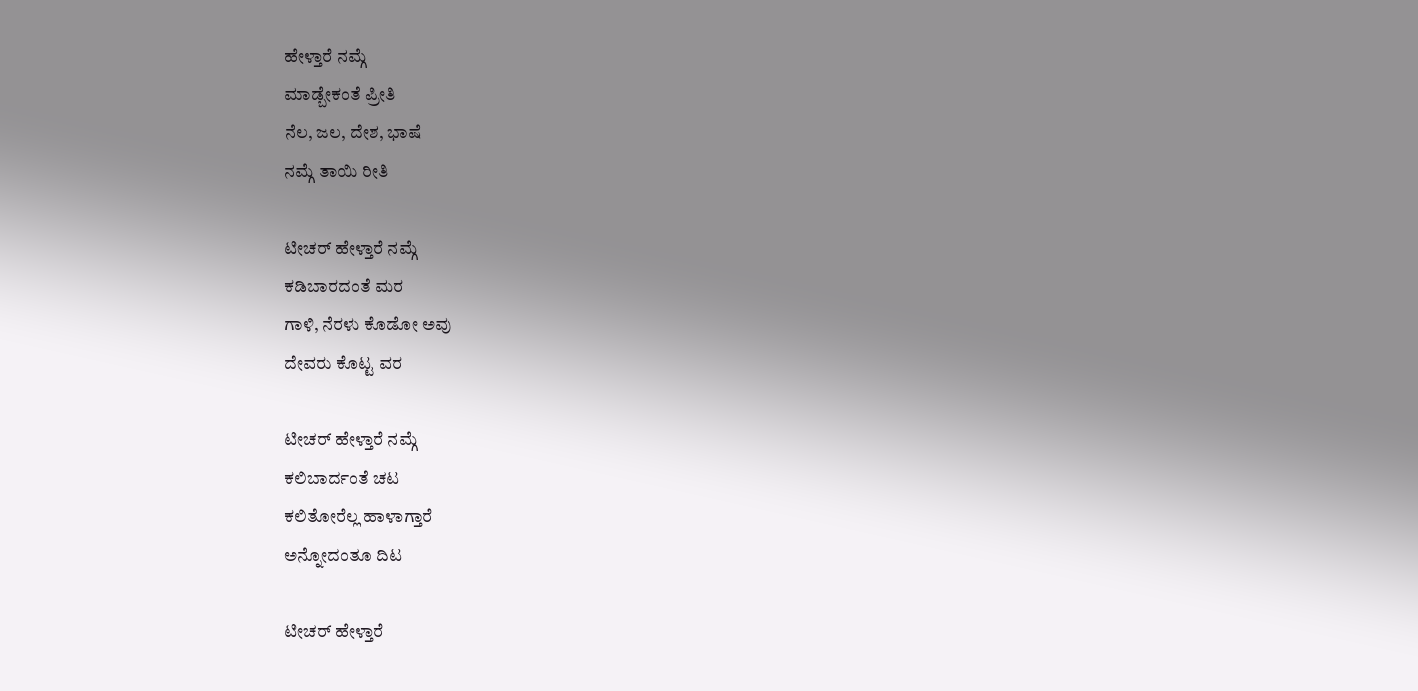ಹೇಳ್ತಾರೆ ನಮ್ಗೆ
ಮಾಡ್ಬೇಕಂತೆ ಪ್ರೀತಿ
ನೆಲ, ಜಲ, ದೇಶ, ಭಾಷೆ
ನಮ್ಗೆ ತಾಯಿ ರೀತಿ

ಟೀಚರ್ ಹೇಳ್ತಾರೆ ನಮ್ಗೆ
ಕಡಿಬಾರದಂತೆ ಮರ
ಗಾಳಿ, ನೆರಳು ಕೊಡೋ ಅವು
ದೇವರು ಕೊಟ್ಟ ವರ

ಟೀಚರ್ ಹೇಳ್ತಾರೆ ನಮ್ಗೆ
ಕಲಿಬಾರ್ದಂತೆ ಚಟ
ಕಲಿತೋರೆಲ್ಲ ಹಾಳಾಗ್ತಾರೆ
ಅನ್ನೋದಂತೂ ದಿಟ

ಟೀಚರ್ ಹೇಳ್ತಾರೆ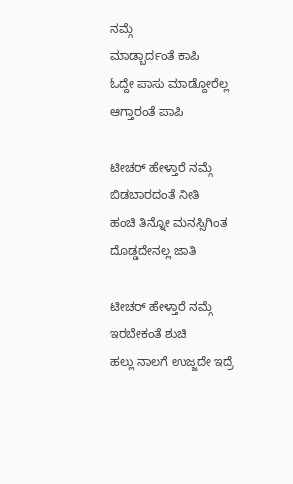ನಮ್ಗೆ
ಮಾಡ್ಬಾರ್ದಂತೆ ಕಾಪಿ
ಓದ್ದೇ ಪಾಸು ಮಾಡ್ದೋರೆಲ್ಲ
ಆಗ್ತಾರಂತೆ ಪಾಪಿ

ಟೀಚರ್ ಹೇಳ್ತಾರೆ ನಮ್ಗೆ
ಬಿಡಬಾರದಂತೆ ನೀತಿ
ಹಂಚಿ ತಿನ್ನೋ ಮನಸ್ಸಿಗಿಂತ
ದೊಡ್ಡದೇನಲ್ಲ ಜಾತಿ

ಟೀಚರ್ ಹೇಳ್ತಾರೆ ನಮ್ಗೆ
ಇರಬೇಕಂತೆ ಶುಚಿ
ಹಲ್ಲು ನಾಲಗೆ ಉಜ್ಜದೇ ಇದ್ರೆ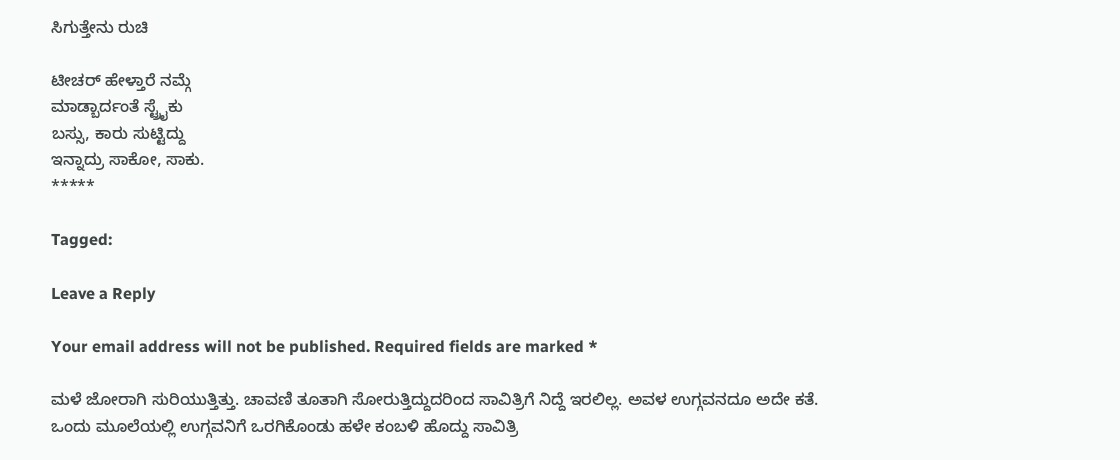ಸಿಗುತ್ತೇನು ರುಚಿ

ಟೀಚರ್ ಹೇಳ್ತಾರೆ ನಮ್ಗೆ
ಮಾಡ್ಬಾರ್ದಂತೆ ಸ್ಟ್ರೈಕು
ಬಸ್ಸು, ಕಾರು ಸುಟ್ಟಿದ್ದು
ಇನ್ನಾದ್ರು ಸಾಕೋ, ಸಾಕು.
*****

Tagged:

Leave a Reply

Your email address will not be published. Required fields are marked *

ಮಳೆ ಜೋರಾಗಿ ಸುರಿಯುತ್ತಿತ್ತು. ಚಾವಣಿ ತೂತಾಗಿ ಸೋರುತ್ತಿದ್ದುದರಿಂದ ಸಾವಿತ್ರಿಗೆ ನಿದ್ದೆ ಇರಲಿಲ್ಲ. ಅವಳ ಉಗ್ಗವನದೂ ಅದೇ ಕತೆ. ಒಂದು ಮೂಲೆಯಲ್ಲಿ ಉಗ್ಗವನಿಗೆ ಒರಗಿಕೊಂಡು ಹಳೇ ಕಂಬಳಿ ಹೊದ್ದು ಸಾವಿತ್ರಿ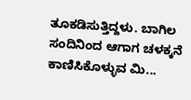ತೂಕಡಿಸುತ್ತಿದ್ದಳು. ಬಾಗಿಲ ಸಂದಿನಿಂದ ಆಗಾಗ ಚಳಕ್ಕನೆ ಕಾಣಿಸಿಕೊಳ್ಳುವ ಮಿ...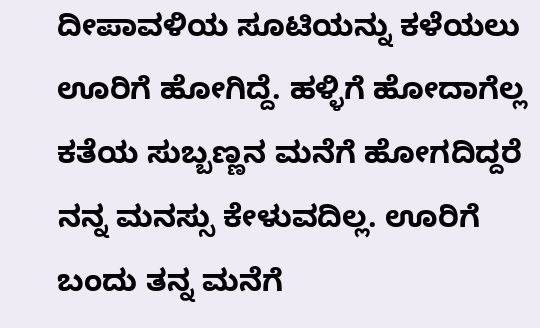ದೀಪಾವಳಿಯ ಸೂಟಿಯನ್ನು ಕಳೆಯಲು ಊರಿಗೆ ಹೋಗಿದ್ದೆ. ಹಳ್ಳಿಗೆ ಹೋದಾಗೆಲ್ಲ ಕತೆಯ ಸುಬ್ಬಣ್ಣನ ಮನೆಗೆ ಹೋಗದಿದ್ದರೆ ನನ್ನ ಮನಸ್ಸು ಕೇಳುವದಿಲ್ಲ. ಊರಿಗೆ ಬಂದು ತನ್ನ ಮನೆಗೆ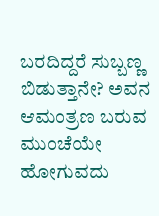ಬರದಿದ್ದರೆ ಸುಬ್ಬಣ್ಣ ಬಿಡುತ್ತಾನೇ? ಅವನ ಆಮಂತ್ರಣ ಬರುವ ಮುಂಚೆಯೇ ಹೋಗುವದು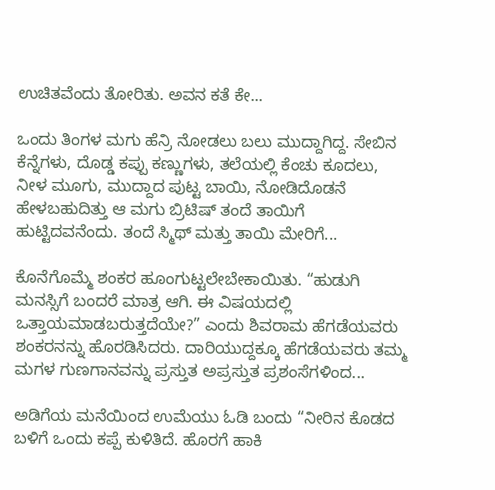ಉಚಿತವೆಂದು ತೋರಿತು. ಅವನ ಕತೆ ಕೇ...

ಒಂದು ತಿಂಗಳ ಮಗು ಹೆನ್ರಿ ನೋಡಲು ಬಲು ಮುದ್ದಾಗಿದ್ದ. ಸೇಬಿನ ಕೆನ್ನೆಗಳು, ದೊಡ್ಡ ಕಪ್ಪು ಕಣ್ಣುಗಳು, ತಲೆಯಲ್ಲಿ ಕೆಂಚು ಕೂದಲು, ನೀಳ ಮೂಗು, ಮುದ್ದಾದ ಪುಟ್ಟ ಬಾಯಿ, ನೋಡಿದೊಡನೆ ಹೇಳಬಹುದಿತ್ತು ಆ ಮಗು ಬ್ರಿಟಿಷ್ ತಂದೆ ತಾಯಿಗೆ ಹುಟ್ಟಿದವನೆಂದು. ತಂದೆ ಸ್ಮಿಥ್ ಮತ್ತು ತಾಯಿ ಮೇರಿಗೆ...

ಕೊನೆಗೊಮ್ಮೆ ಶಂಕರ ಹೂಂಗುಟ್ಟಲೇಬೇಕಾಯಿತು. “ಹುಡುಗಿ ಮನಸ್ಸಿಗೆ ಬಂದರೆ ಮಾತ್ರ ಆಗಿ. ಈ ವಿಷಯದಲ್ಲಿ ಒತ್ತಾಯಮಾಡಬರುತ್ತದೆಯೇ?” ಎಂದು ಶಿವರಾಮ ಹೆಗಡೆಯವರು ಶಂಕರನನ್ನು ಹೊರಡಿಸಿದರು. ದಾರಿಯುದ್ದಕ್ಕೂ ಹೆಗಡೆಯವರು ತಮ್ಮ ಮಗಳ ಗುಣಗಾನವನ್ನು ಪ್ರಸ್ತುತ ಅಪ್ರಸ್ತುತ ಪ್ರಶಂಸೆಗಳಿಂದ...

ಅಡಿಗೆಯ ಮನೆಯಿಂದ ಉಮೆಯು ಓಡಿ ಬಂದು “ನೀರಿನ ಕೊಡದ ಬಳಿಗೆ ಒಂದು ಕಪ್ಪೆ ಕುಳಿತಿದೆ. ಹೊರಗೆ ಹಾಕಿ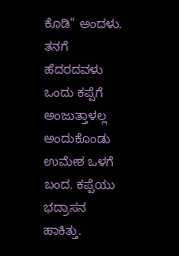ಕೊಡಿ” ಅಂದಳು. ತನಗೆ ಹೆದರದವಳು ಒಂದು ಕಪ್ಪೆಗೆ ಅಂಜುತ್ತಾಳಲ್ಲ ಅಂದುಕೊಂಡು ಉಮೇಶ ಒಳಗೆ ಬಂದ. ಕಪ್ಪೆಯು ಭದ್ರಾಸನ ಹಾಕಿತ್ತು.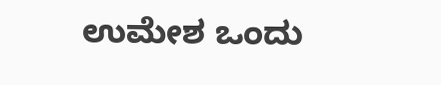ಉಮೇಶ ಒಂದು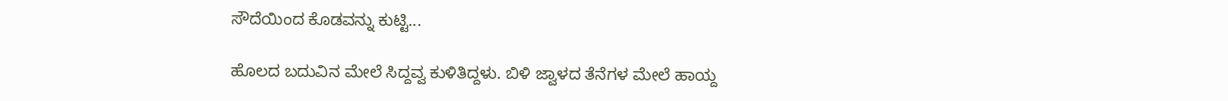ಸೌದೆಯಿಂದ ಕೊಡವನ್ನು ಕುಟ್ಟಿ...

ಹೊಲದ ಬದುವಿನ ಮೇಲೆ ಸಿದ್ದವ್ವ ಕುಳಿತಿದ್ದಳು. ಬಿಳಿ ಜ್ವಾಳದ ತೆನೆಗಳ ಮೇಲೆ ಹಾಯ್ದ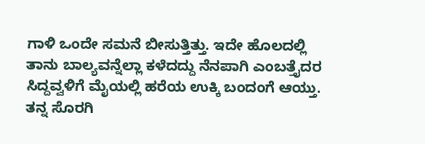ಗಾಳಿ ಒಂದೇ ಸಮನೆ ಬೀಸುತ್ತಿತ್ತು. ಇದೇ ಹೊಲದಲ್ಲಿ ತಾನು ಬಾಲ್ಯವನ್ನೆಲ್ಲಾ ಕಳೆದದ್ದು ನೆನಪಾಗಿ ಎಂಬತ್ತೈದರ ಸಿದ್ದವ್ವಳಿಗೆ ಮೈಯಲ್ಲಿ ಹರೆಯ ಉಕ್ಕಿ ಬಂದಂಗೆ ಆಯ್ತು. ತನ್ನ ಸೊರಗಿ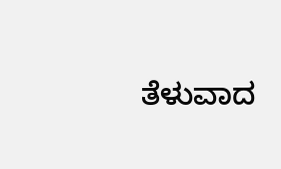ತೆಳುವಾದ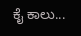ಕೈ ಕಾಲು...